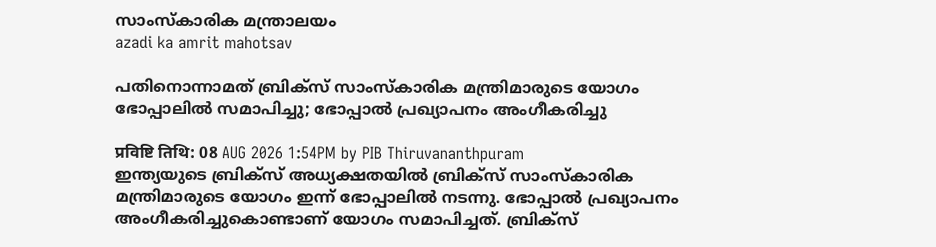സാംസ്‌കാരിക മന്ത്രാലയം
azadi ka amrit mahotsav

പതിനൊന്നാമത് ബ്രിക്‌സ് സാംസ്കാരിക മന്ത്രിമാരുടെ യോഗം ഭോപ്പാലിൽ സമാപിച്ചു; ഭോപ്പാൽ പ്രഖ്യാപനം അംഗീകരിച്ചു

प्रविष्टि तिथि: 08 AUG 2026 1:54PM by PIB Thiruvananthpuram
ഇന്ത്യയുടെ ബ്രിക്‌സ് അധ്യക്ഷതയിൽ ബ്രിക്‌സ് സാംസ്കാരിക മന്ത്രിമാരുടെ യോഗം ഇന്ന് ഭോപ്പാലിൽ നടന്നു. ഭോപ്പാൽ പ്രഖ്യാപനം അംഗീകരിച്ചുകൊണ്ടാണ് യോഗം സമാപിച്ചത്. ബ്രിക്‌സ്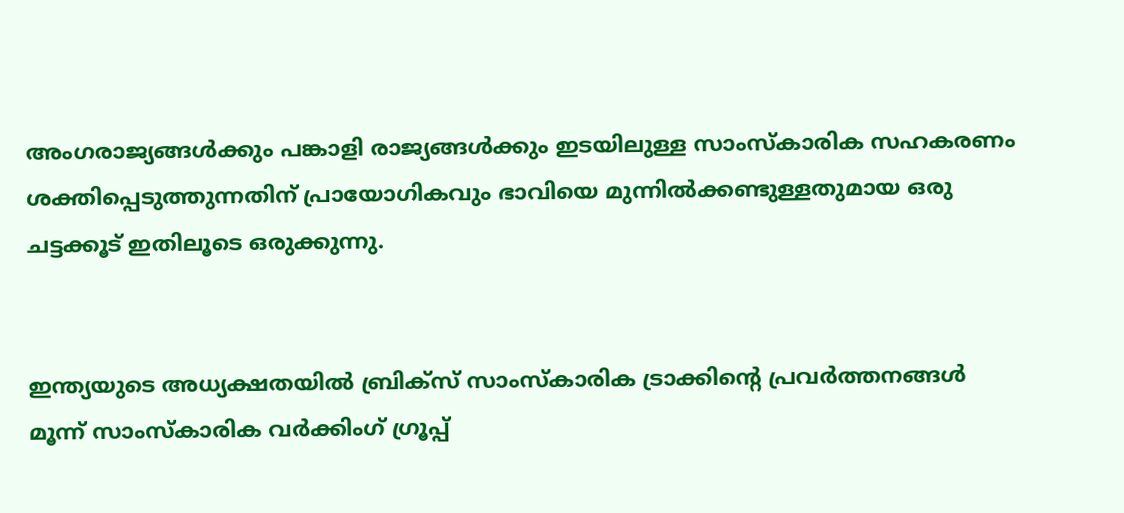അംഗരാജ്യങ്ങൾക്കും പങ്കാളി രാജ്യങ്ങൾക്കും ഇടയിലുള്ള സാംസ്കാരിക സഹകരണം ശക്തിപ്പെടുത്തുന്നതിന് പ്രായോഗികവും ഭാവിയെ മുന്നിൽക്കണ്ടുള്ളതുമായ ഒരു ചട്ടക്കൂട് ഇതിലൂടെ ഒരുക്കുന്നു.


ഇന്ത്യയുടെ അധ്യക്ഷതയിൽ ബ്രിക്‌സ് സാംസ്കാരിക ട്രാക്കിൻ്റെ പ്രവർത്തനങ്ങൾ മൂന്ന് സാംസ്കാരിക വർക്കിംഗ് ഗ്രൂപ്പ്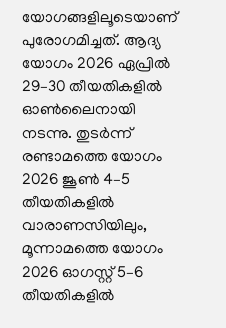യോഗങ്ങളിലൂടെയാണ് പുരോഗമിച്ചത്. ആദ്യ യോഗം 2026 ഏപ്രിൽ 29–30 തീയതികളിൽ ഓൺലൈനായി നടന്നു. തുടർന്ന് രണ്ടാമത്തെ യോഗം 2026 ജൂൺ 4–5 തീയതികളിൽ വാരാണസിയിലും, മൂന്നാമത്തെ യോഗം 2026 ഓഗസ്റ്റ് 5–6 തീയതികളിൽ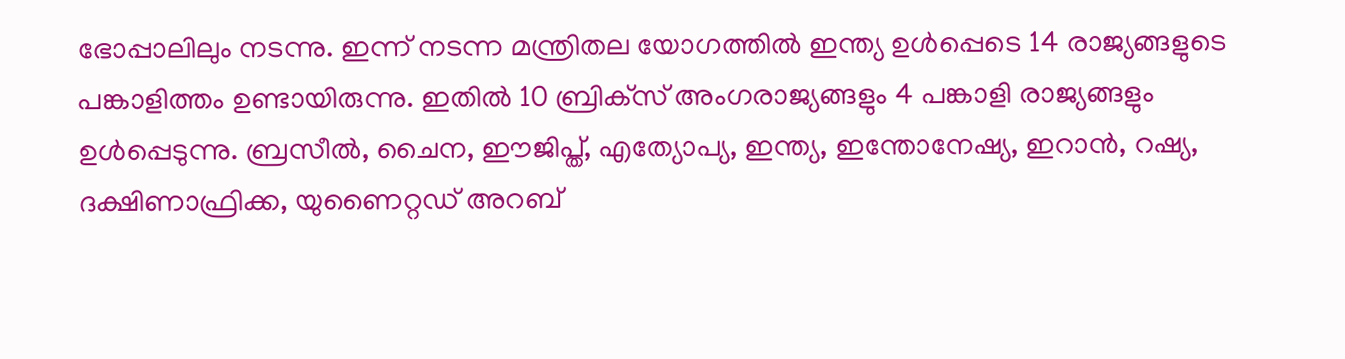ഭോപ്പാലിലും നടന്നു. ഇന്ന് നടന്ന മന്ത്രിതല യോഗത്തിൽ ഇന്ത്യ ഉൾപ്പെടെ 14 രാജ്യങ്ങളുടെ പങ്കാളിത്തം ഉണ്ടായിരുന്നു. ഇതിൽ 10 ബ്രിക്‌സ് അംഗരാജ്യങ്ങളും 4 പങ്കാളി രാജ്യങ്ങളും ഉൾപ്പെടുന്നു. ബ്രസീൽ, ചൈന, ഈജിപ്ത്, എത്യോപ്യ, ഇന്ത്യ, ഇന്തോനേഷ്യ, ഇറാൻ, റഷ്യ, ദക്ഷിണാഫ്രിക്ക, യുണൈറ്റഡ് അറബ്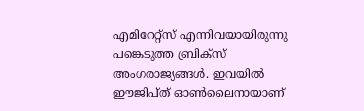എമിറേറ്റ്സ് എന്നിവയായിരുന്നു പങ്കെടുത്ത ബ്രിക്‌സ് അംഗരാജ്യങ്ങൾ. ഇവയിൽ ഈജിപ്ത് ഓൺലൈനായാണ്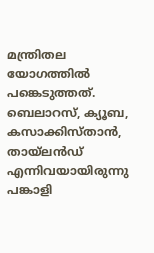മന്ത്രിതല യോഗത്തിൽ പങ്കെടുത്തത്. ബെലാറസ്, ക്യൂബ, കസാക്കിസ്താൻ, തായ്‌ലൻഡ് എന്നിവയായിരുന്നു പങ്കാളി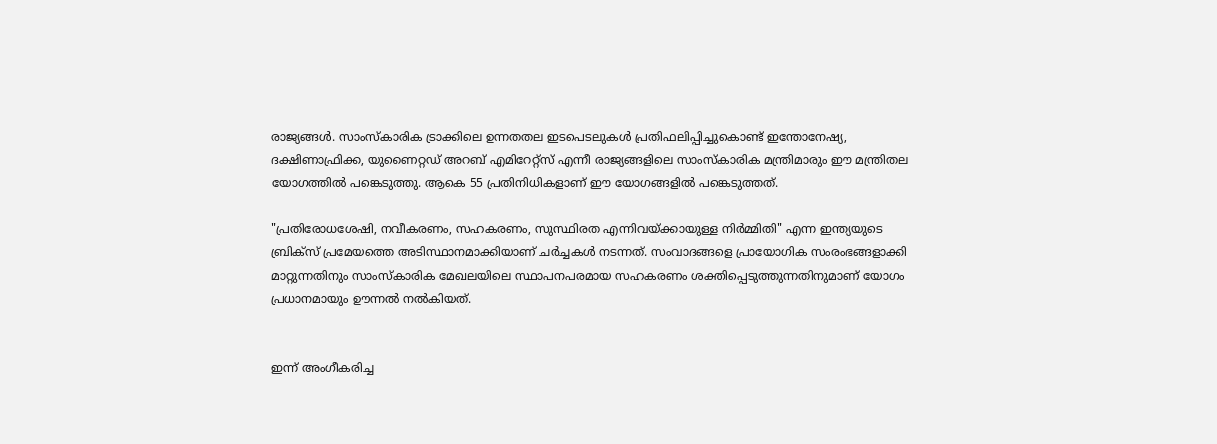രാജ്യങ്ങൾ. സാംസ്കാരിക ട്രാക്കിലെ ഉന്നതതല ഇടപെടലുകൾ പ്രതിഫലിപ്പിച്ചുകൊണ്ട് ഇന്തോനേഷ്യ, ദക്ഷിണാഫ്രിക്ക, യുണൈറ്റഡ് അറബ് എമിറേറ്റ്സ് എന്നീ രാജ്യങ്ങളിലെ സാംസ്കാരിക മന്ത്രിമാരും ഈ മന്ത്രിതല യോഗത്തിൽ പങ്കെടുത്തു. ആകെ 55 പ്രതിനിധികളാണ് ഈ യോഗങ്ങളിൽ പങ്കെടുത്തത്.

"പ്രതിരോധശേഷി, നവീകരണം, സഹകരണം, സുസ്ഥിരത എന്നിവയ്ക്കായുള്ള നിർമ്മിതി" എന്ന ഇന്ത്യയുടെ ബ്രിക്‌സ് പ്രമേയത്തെ അടിസ്ഥാനമാക്കിയാണ് ചർച്ചകൾ നടന്നത്. സംവാദങ്ങളെ പ്രായോഗിക സംരംഭങ്ങളാക്കി മാറ്റുന്നതിനും സാംസ്കാരിക മേഖലയിലെ സ്ഥാപനപരമായ സഹകരണം ശക്തിപ്പെടുത്തുന്നതിനുമാണ് യോഗം പ്രധാനമായും ഊന്നൽ നൽകിയത്.


ഇന്ന് അംഗീകരിച്ച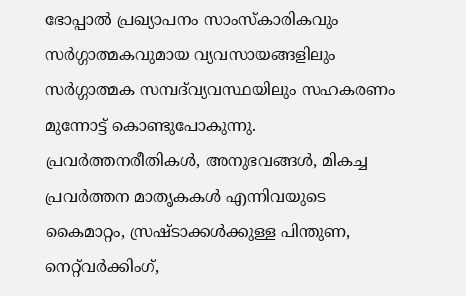ഭോപ്പാൽ പ്രഖ്യാപനം സാംസ്കാരികവും സർഗ്ഗാത്മകവുമായ വ്യവസായങ്ങളിലും സർഗ്ഗാത്മക സമ്പദ്‌വ്യവസ്ഥയിലും സഹകരണം മുന്നോട്ട് കൊണ്ടുപോകുന്നു. പ്രവർത്തനരീതികൾ, അനുഭവങ്ങൾ, മികച്ച പ്രവർത്തന മാതൃകകൾ എന്നിവയുടെ കൈമാറ്റം, സ്രഷ്ടാക്കൾക്കുള്ള പിന്തുണ, നെറ്റ്‌വർക്കിംഗ്,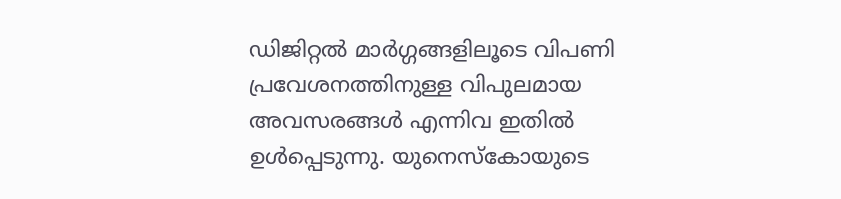ഡിജിറ്റൽ മാർഗ്ഗങ്ങളിലൂടെ വിപണി പ്രവേശനത്തിനുള്ള വിപുലമായ അവസരങ്ങൾ എന്നിവ ഇതിൽ ഉൾപ്പെടുന്നു. യുനെസ്കോയുടെ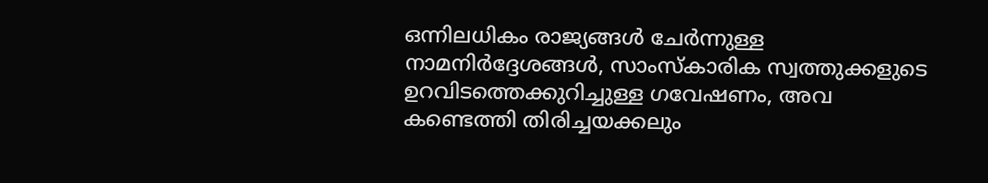ഒന്നിലധികം രാജ്യങ്ങൾ ചേർന്നുള്ള നാമനിർദ്ദേശങ്ങൾ, സാംസ്കാരിക സ്വത്തുക്കളുടെ ഉറവിടത്തെക്കുറിച്ചുള്ള ഗവേഷണം, അവ കണ്ടെത്തി തിരിച്ചയക്കലും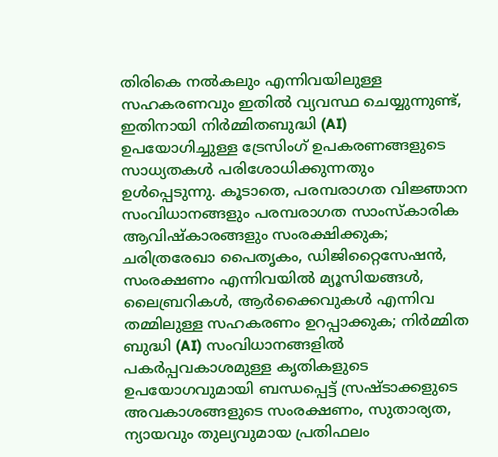തിരികെ നൽകലും എന്നിവയിലുള്ള സഹകരണവും ഇതിൽ വ്യവസ്ഥ ചെയ്യുന്നുണ്ട്, ഇതിനായി നിർമ്മിതബുദ്ധി (AI) ഉപയോഗിച്ചുള്ള ട്രേസിംഗ് ഉപകരണങ്ങളുടെ സാധ്യതകൾ പരിശോധിക്കുന്നതും ഉൾപ്പെടുന്നു. കൂടാതെ, പരമ്പരാഗത വിജ്ഞാന സംവിധാനങ്ങളും പരമ്പരാഗത സാംസ്കാരിക ആവിഷ്കാരങ്ങളും സംരക്ഷിക്കുക; ചരിത്രരേഖാ പൈതൃകം, ഡിജിറ്റൈസേഷൻ, സംരക്ഷണം എന്നിവയിൽ മ്യൂസിയങ്ങൾ, ലൈബ്രറികൾ, ആർക്കൈവുകൾ എന്നിവ തമ്മിലുള്ള സഹകരണം ഉറപ്പാക്കുക; നിർമ്മിത ബുദ്ധി (AI) സംവിധാനങ്ങളിൽ പകർപ്പവകാശമുള്ള കൃതികളുടെ ഉപയോഗവുമായി ബന്ധപ്പെട്ട് സ്രഷ്ടാക്കളുടെ അവകാശങ്ങളുടെ സംരക്ഷണം, സുതാര്യത, ന്യായവും തുല്യവുമായ പ്രതിഫലം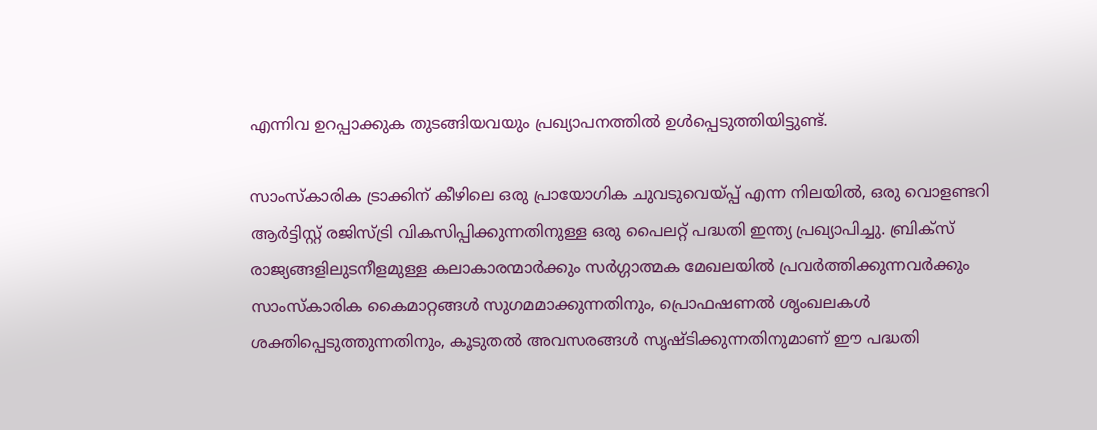എന്നിവ ഉറപ്പാക്കുക തുടങ്ങിയവയും പ്രഖ്യാപനത്തിൽ ഉൾപ്പെടുത്തിയിട്ടുണ്ട്.

സാംസ്കാരിക ട്രാക്കിന് കീഴിലെ ഒരു പ്രായോഗിക ചുവടുവെയ്പ്പ് എന്ന നിലയിൽ, ഒരു വൊളണ്ടറി ആർട്ടിസ്റ്റ് രജിസ്ട്രി വികസിപ്പിക്കുന്നതിനുള്ള ഒരു പൈലറ്റ് പദ്ധതി ഇന്ത്യ പ്രഖ്യാപിച്ചു. ബ്രിക്‌സ് രാജ്യങ്ങളിലുടനീളമുള്ള കലാകാരന്മാർക്കും സർഗ്ഗാത്മക മേഖലയിൽ പ്രവർത്തിക്കുന്നവർക്കും സാംസ്കാരിക കൈമാറ്റങ്ങൾ സുഗമമാക്കുന്നതിനും, പ്രൊഫഷണൽ ശൃംഖലകൾ ശക്തിപ്പെടുത്തുന്നതിനും, കൂടുതൽ അവസരങ്ങൾ സൃഷ്ടിക്കുന്നതിനുമാണ് ഈ പദ്ധതി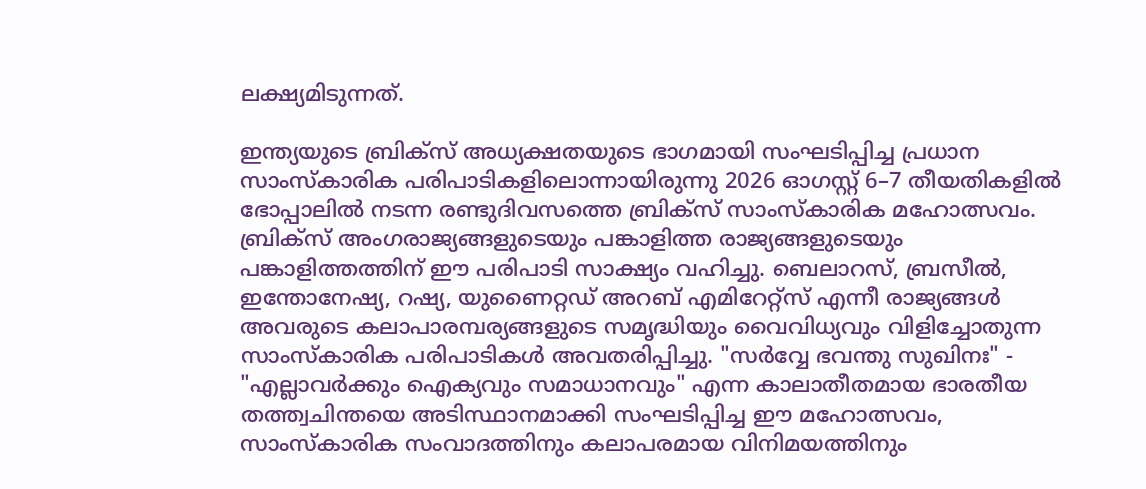ലക്ഷ്യമിടുന്നത്.

ഇന്ത്യയുടെ ബ്രിക്‌സ് അധ്യക്ഷതയുടെ ഭാഗമായി സംഘടിപ്പിച്ച പ്രധാന സാംസ്കാരിക പരിപാടികളിലൊന്നായിരുന്നു 2026 ഓഗസ്റ്റ് 6–7 തീയതികളിൽ ഭോപ്പാലിൽ നടന്ന രണ്ടുദിവസത്തെ ബ്രിക്‌സ് സാംസ്കാരിക മഹോത്സവം. ബ്രിക്‌സ് അംഗരാജ്യങ്ങളുടെയും പങ്കാളിത്ത രാജ്യങ്ങളുടെയും പങ്കാളിത്തത്തിന് ഈ പരിപാടി സാക്ഷ്യം വഹിച്ചു. ബെലാറസ്, ബ്രസീൽ, ഇന്തോനേഷ്യ, റഷ്യ, യുണൈറ്റഡ് അറബ് എമിറേറ്റ്സ് എന്നീ രാജ്യങ്ങൾ അവരുടെ കലാപാരമ്പര്യങ്ങളുടെ സമൃദ്ധിയും വൈവിധ്യവും വിളിച്ചോതുന്ന സാംസ്കാരിക പരിപാടികൾ അവതരിപ്പിച്ചു. "സർവ്വേ ഭവന്തു സുഖിനഃ" - "എല്ലാവർക്കും ഐക്യവും സമാധാനവും" എന്ന കാലാതീതമായ ഭാരതീയ തത്ത്വചിന്തയെ അടിസ്ഥാനമാക്കി സംഘടിപ്പിച്ച ഈ മഹോത്സവം, സാംസ്കാരിക സംവാദത്തിനും കലാപരമായ വിനിമയത്തിനും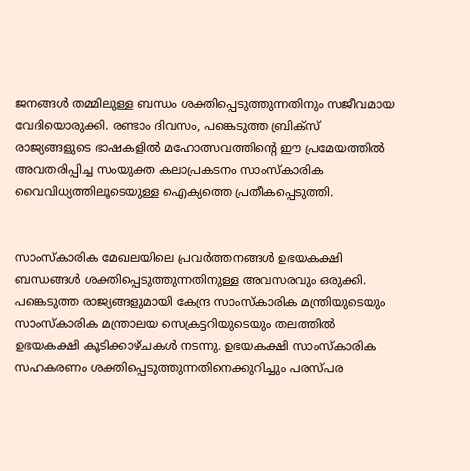ജനങ്ങൾ തമ്മിലുള്ള ബന്ധം ശക്തിപ്പെടുത്തുന്നതിനും സജീവമായ വേദിയൊരുക്കി. രണ്ടാം ദിവസം, പങ്കെടുത്ത ബ്രിക്‌സ് രാജ്യങ്ങളുടെ ഭാഷകളിൽ മഹോത്സവത്തിൻ്റെ ഈ പ്രമേയത്തിൽ അവതരിപ്പിച്ച സംയുക്ത കലാപ്രകടനം സാംസ്കാരിക വൈവിധ്യത്തിലൂടെയുള്ള ഐക്യത്തെ പ്രതീകപ്പെടുത്തി.


സാംസ്കാരിക മേഖലയിലെ പ്രവർത്തനങ്ങൾ ഉഭയകക്ഷി ബന്ധങ്ങൾ ശക്തിപ്പെടുത്തുന്നതിനുള്ള അവസരവും ഒരുക്കി. പങ്കെടുത്ത രാജ്യങ്ങളുമായി കേന്ദ്ര സാംസ്കാരിക മന്ത്രിയുടെയും സാംസ്കാരിക മന്ത്രാലയ സെക്രട്ടറിയുടെയും തലത്തിൽ ഉഭയകക്ഷി കൂടിക്കാഴ്ചകൾ നടന്നു. ഉഭയകക്ഷി സാംസ്കാരിക സഹകരണം ശക്തിപ്പെടുത്തുന്നതിനെക്കുറിച്ചും പരസ്പര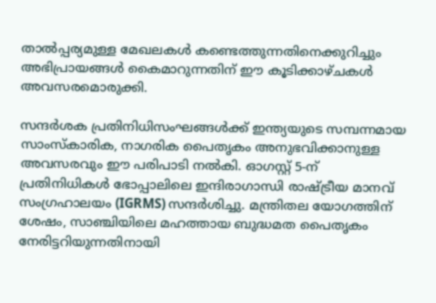താൽപ്പര്യമുള്ള മേഖലകൾ കണ്ടെത്തുന്നതിനെക്കുറിച്ചും അഭിപ്രായങ്ങൾ കൈമാറുന്നതിന് ഈ കൂടിക്കാഴ്ചകൾ അവസരമൊരുക്കി.

സന്ദർശക പ്രതിനിധിസംഘങ്ങൾക്ക് ഇന്ത്യയുടെ സമ്പന്നമായ സാംസ്കാരിക, നാഗരിക പൈതൃകം അനുഭവിക്കാനുള്ള അവസരവും ഈ പരിപാടി നൽകി. ഓഗസ്റ്റ് 5-ന് പ്രതിനിധികൾ ഭോപ്പാലിലെ ഇന്ദിരാഗാന്ധി രാഷ്ട്രീയ മാനവ് സംഗ്രഹാലയം (IGRMS) സന്ദർശിച്ചു. മന്ത്രിതല യോഗത്തിന് ശേഷം, സാഞ്ചിയിലെ മഹത്തായ ബുദ്ധമത പൈതൃകം നേരിട്ടറിയുന്നതിനായി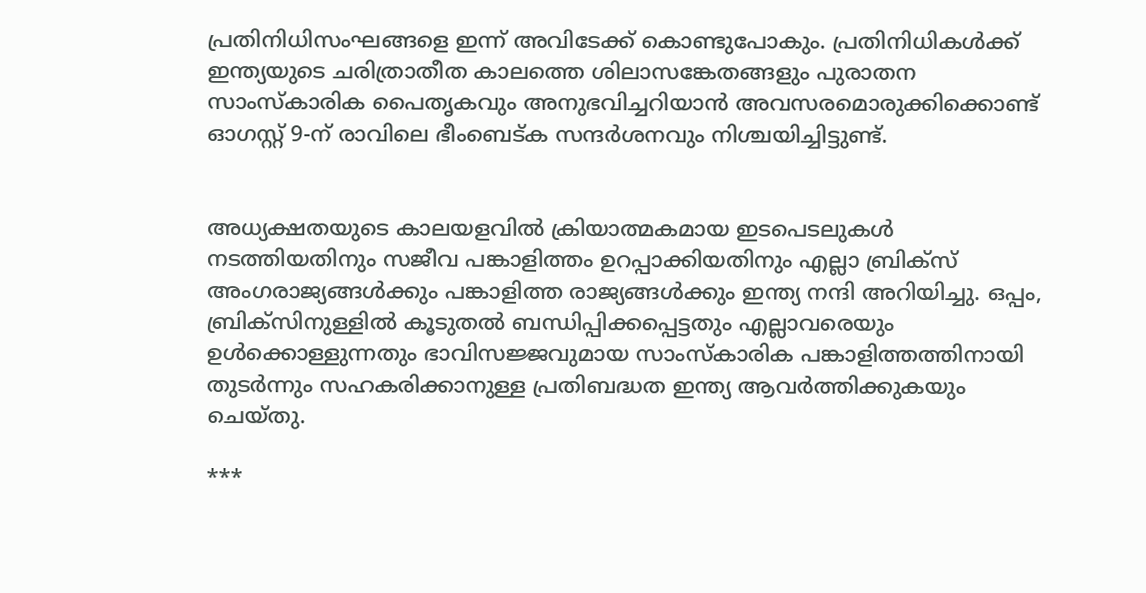പ്രതിനിധിസംഘങ്ങളെ ഇന്ന് അവിടേക്ക് കൊണ്ടുപോകും. പ്രതിനിധികൾക്ക് ഇന്ത്യയുടെ ചരിത്രാതീത കാലത്തെ ശിലാസങ്കേതങ്ങളും പുരാതന സാംസ്കാരിക പൈതൃകവും അനുഭവിച്ചറിയാൻ അവസരമൊരുക്കിക്കൊണ്ട് ഓഗസ്റ്റ് 9-ന് രാവിലെ ഭീംബെട്ക സന്ദർശനവും നിശ്ചയിച്ചിട്ടുണ്ട്.


അധ്യക്ഷതയുടെ കാലയളവിൽ ക്രിയാത്മകമായ ഇടപെടലുകൾ നടത്തിയതിനും സജീവ പങ്കാളിത്തം ഉറപ്പാക്കിയതിനും എല്ലാ ബ്രിക്‌സ് അംഗരാജ്യങ്ങൾക്കും പങ്കാളിത്ത രാജ്യങ്ങൾക്കും ഇന്ത്യ നന്ദി അറിയിച്ചു. ഒപ്പം, ബ്രിക്‌സിനുള്ളിൽ കൂടുതൽ ബന്ധിപ്പിക്കപ്പെട്ടതും എല്ലാവരെയും ഉൾക്കൊള്ളുന്നതും ഭാവിസജ്ജവുമായ സാംസ്കാരിക പങ്കാളിത്തത്തിനായി തുടർന്നും സഹകരിക്കാനുള്ള പ്രതിബദ്ധത ഇന്ത്യ ആവർത്തിക്കുകയും ചെയ്തു.

***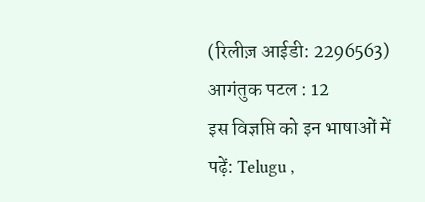(रिलीज़ आईडी: 2296563) आगंतुक पटल : 12
इस विज्ञप्ति को इन भाषाओं में पढ़ें: Telugu ,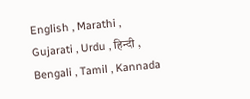English , Marathi , Gujarati , Urdu , हिन्दी , Bengali , Tamil , Kannada